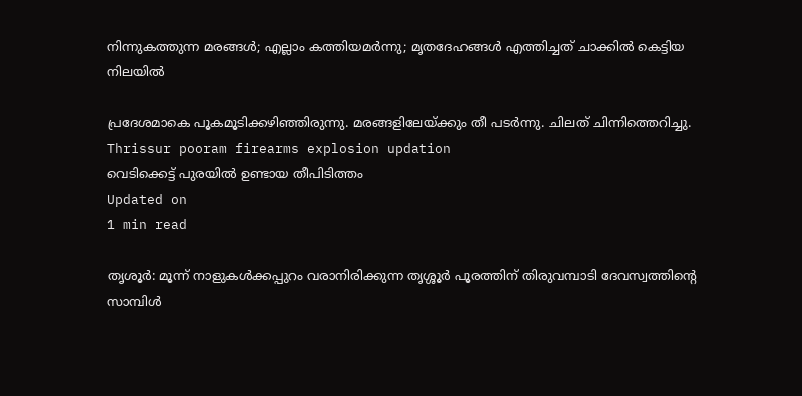നിന്നുകത്തുന്ന മരങ്ങള്‍; എല്ലാം കത്തിയമര്‍ന്നു; മൃതദേഹങ്ങള്‍ എത്തിച്ചത് ചാക്കില്‍ കെട്ടിയ നിലയില്‍

പ്രദേശമാകെ പൂകമൂടിക്കഴിഞ്ഞിരുന്നു. മരങ്ങളിലേയ്ക്കും തീ പടര്‍ന്നു. ചിലത് ചിന്നിത്തെറിച്ചു.
Thrissur pooram firearms explosion updation
വെടിക്കെട്ട് പുരയില്‍ ഉണ്ടായ തീപിടിത്തം
Updated on
1 min read

തൃശൂര്‍: മൂന്ന് നാളുകള്‍ക്കപ്പുറം വരാനിരിക്കുന്ന തൃശ്ശൂര്‍ പൂരത്തിന് തിരുവമ്പാടി ദേവസ്വത്തിന്റെ സാമ്പിള്‍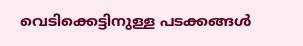വെടിക്കെട്ടിനുള്ള പടക്കങ്ങള്‍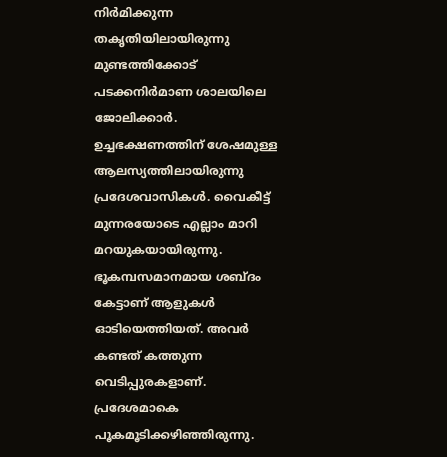നിര്‍മിക്കുന്ന തകൃതിയിലായിരുന്നു മുണ്ടത്തിക്കോട് പടക്കനിര്‍മാണ ശാലയിലെ ജോലിക്കാര്‍. ഉച്ചഭക്ഷണത്തിന് ശേഷമുള്ള ആലസ്യത്തിലായിരുന്നു പ്രദേശവാസികള്‍. വൈകീട്ട് മുന്നരയോടെ എല്ലാം മാറി മറയുകയായിരുന്നു. ഭൂകമ്പസമാനമായ ശബ്ദം കേട്ടാണ് ആളുകള്‍ ഓടിയെത്തിയത്. അവര്‍ കണ്ടത് കത്തുന്ന വെടിപ്പുരകളാണ്. പ്രദേശമാകെ പൂകമൂടിക്കഴിഞ്ഞിരുന്നു.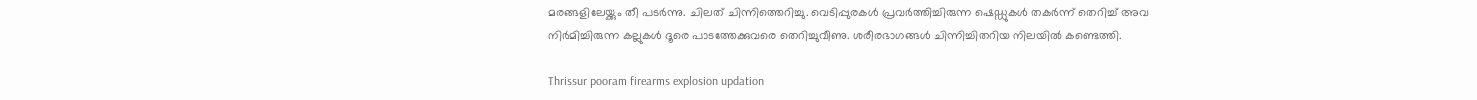മരങ്ങളിലേയ്ക്കും തീ പടര്‍ന്നു. ചിലത് ചിന്നിത്തെറിച്ചു. വെടിപ്പുരകള്‍ പ്രവര്‍ത്തിച്ചിരുന്ന ഷെഡ്ഡുകള്‍ തകര്‍ന്ന് തെറിച്ച് അവ നിര്‍മിച്ചിരുന്ന കല്ലുകള്‍ ദൂരെ പാടത്തേക്കുവരെ തെറിച്ചുവീണു. ശരീരഭാഗങ്ങള്‍ ചിന്നിച്ചിതറിയ നിലയില്‍ കണ്ടെത്തി.

Thrissur pooram firearms explosion updation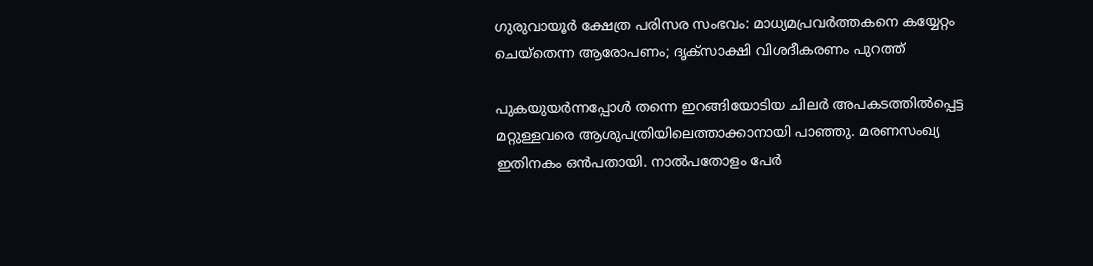ഗുരുവായൂര്‍ ക്ഷേത്ര പരിസര സംഭവം: മാധ്യമപ്രവര്‍ത്തകനെ കയ്യേറ്റം ചെയ്തെന്ന ആരോപണം; ദൃക്സാക്ഷി വിശദീകരണം പുറത്ത്

പുകയുയര്‍ന്നപ്പോള്‍ തന്നെ ഇറങ്ങിയോടിയ ചിലര്‍ അപകടത്തില്‍പ്പെട്ട മറ്റുള്ളവരെ ആശുപത്രിയിലെത്താക്കാനായി പാഞ്ഞു. മരണസംഖ്യ ഇതിനകം ഒന്‍പതായി. നാല്‍പതോളം പേര്‍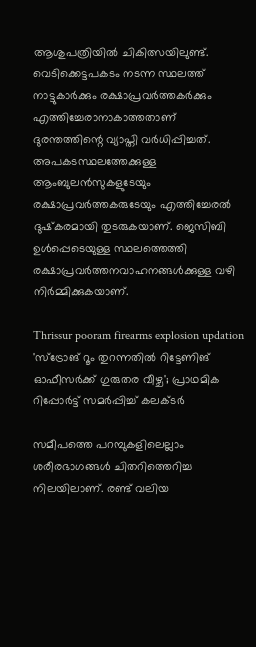ആശുപത്രിയില്‍ ചികിത്സയിലുണ്ട്. വെടിക്കെട്ടപകടം നടന്ന സ്ഥലത്ത് നാട്ടുകാര്‍ക്കും രക്ഷാപ്രവര്‍ത്തകര്‍ക്കും എത്തിച്ചേരാനാകാത്തതാണ് ദുരന്തത്തിന്റെ വ്യാപ്തി വര്‍ധിപ്പിച്ചത്. അപകടസ്ഥലത്തേക്കുള്ള ആംബുലന്‍സുകളുടേയും രക്ഷാപ്രവര്‍ത്തകരുടേയും എത്തിച്ചേരല്‍ ദുഷ്‌കരമായി തുടരുകയാണ്. ജെസിബി ഉള്‍പ്പെടെയുള്ള സ്ഥലത്തെത്തി രക്ഷാപ്രവര്‍ത്തനവാഹനങ്ങള്‍ക്കുള്ള വഴി നിര്‍മ്മിക്കുകയാണ്.

Thrissur pooram firearms explosion updation
'സ്‌ട്രോങ് റൂം തുറന്നതില്‍ റിട്ടേണിങ് ഓഫീസര്‍ക്ക് ഗുരുതര വീഴ്ച'; പ്രാഥമിക റിപ്പോര്‍ട്ട് സമര്‍പ്പിച്ച് കലക്ടര്‍

സമീപത്തെ പറമ്പുകളിലെല്ലാം ശരീരഭാഗങ്ങള്‍ ചിതറിത്തെറിച്ച നിലയിലാണ്. രണ്ട് വലിയ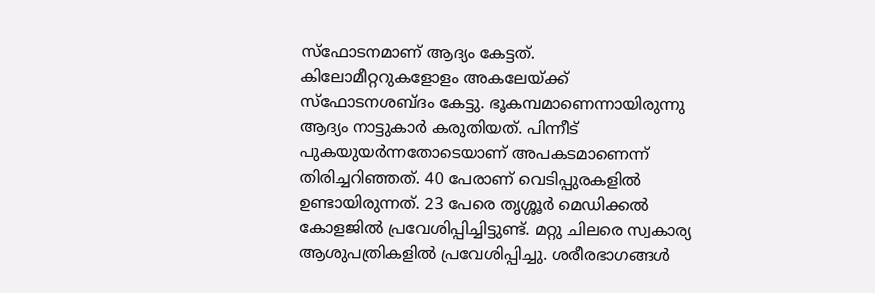സ്ഫോടനമാണ് ആദ്യം കേട്ടത്. കിലോമീറ്ററുകളോളം അകലേയ്ക്ക് സ്ഫോടനശബ്ദം കേട്ടു. ഭൂകമ്പമാണെന്നായിരുന്നു ആദ്യം നാട്ടുകാര്‍ കരുതിയത്. പിന്നീട് പുകയുയര്‍ന്നതോടെയാണ് അപകടമാണെന്ന് തിരിച്ചറിഞ്ഞത്. 40 പേരാണ് വെടിപ്പുരകളില്‍ ഉണ്ടായിരുന്നത്. 23 പേരെ തൃശ്ശൂര്‍ മെഡിക്കല്‍ കോളജില്‍ പ്രവേശിപ്പിച്ചിട്ടുണ്ട്. മറ്റു ചിലരെ സ്വകാര്യ ആശുപത്രികളില്‍ പ്രവേശിപ്പിച്ചു. ശരീരഭാഗങ്ങള്‍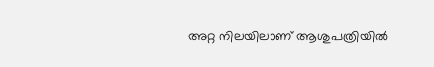അറ്റ നിലയിലാണ് ആശുപത്രിയില്‍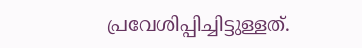പ്രവേശിപ്പിച്ചിട്ടുള്ളത്.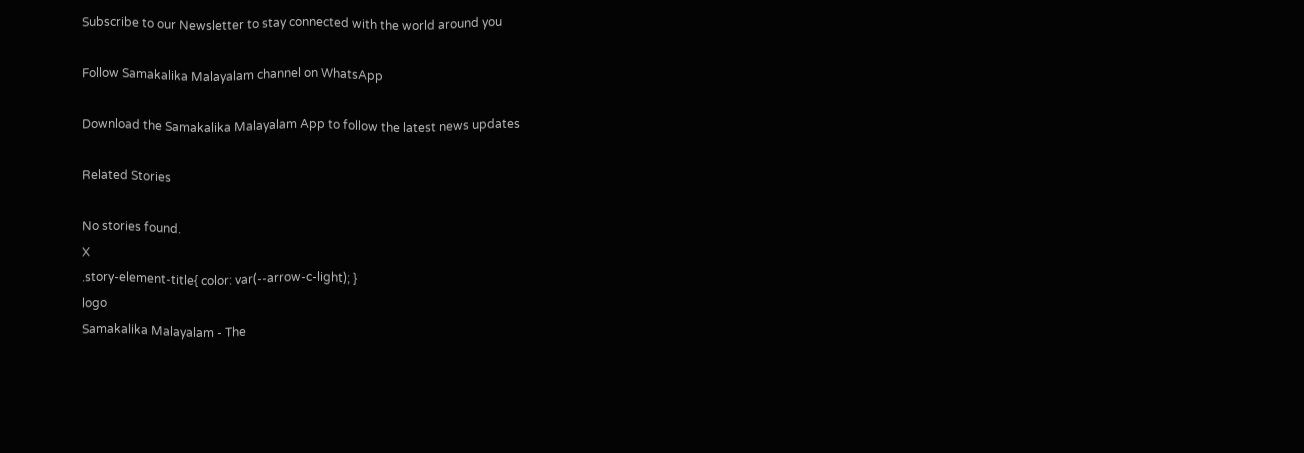Subscribe to our Newsletter to stay connected with the world around you

Follow Samakalika Malayalam channel on WhatsApp

Download the Samakalika Malayalam App to follow the latest news updates

Related Stories

No stories found.
X
.story-element-title{ color: var(--arrow-c-light); }
logo
Samakalika Malayalam - The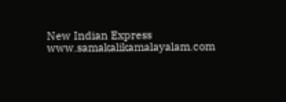New Indian Express
www.samakalikamalayalam.com